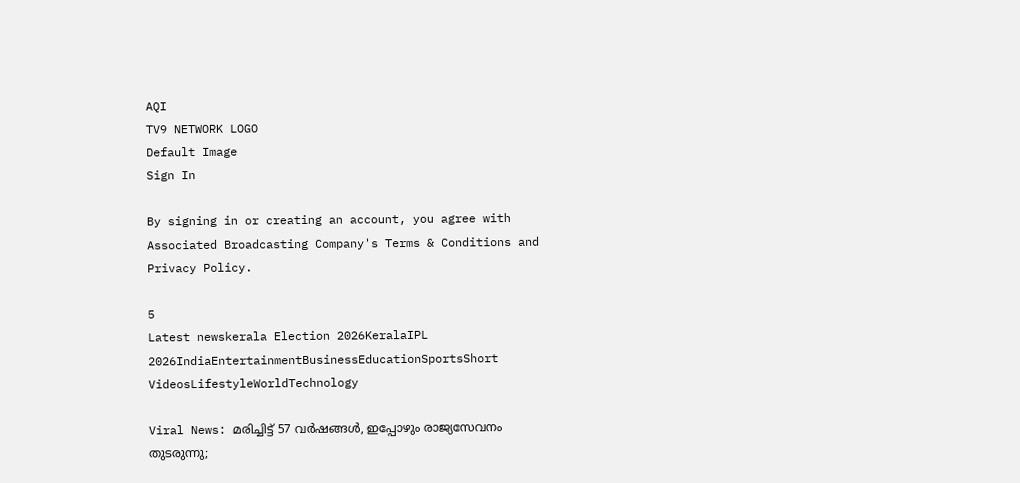AQI
TV9 NETWORK LOGO
Default Image
Sign In

By signing in or creating an account, you agree with Associated Broadcasting Company's Terms & Conditions and Privacy Policy.

5
Latest newskerala Election 2026KeralaIPL 2026IndiaEntertainmentBusinessEducationSportsShort VideosLifestyleWorldTechnology

Viral News: മരിച്ചിട്ട് 57 വര്‍ഷങ്ങള്‍, ഇപ്പോഴും രാജ്യസേവനം തുടരുന്നു;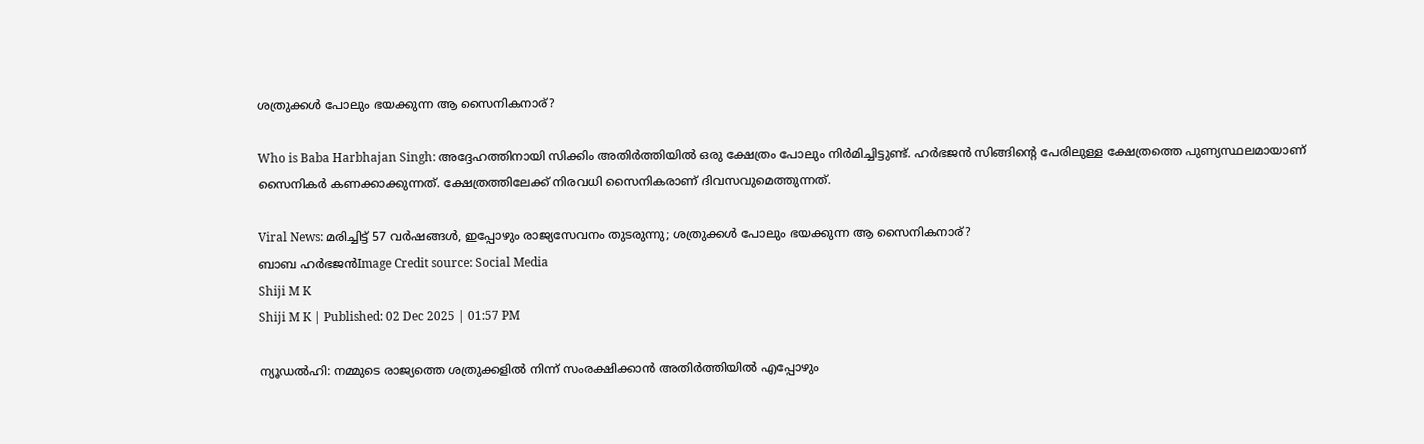ശത്രുക്കള്‍ പോലും ഭയക്കുന്ന ആ സൈനികനാര്?

Who is Baba Harbhajan Singh: അദ്ദേഹത്തിനായി സിക്കിം അതിര്‍ത്തിയില്‍ ഒരു ക്ഷേത്രം പോലും നിര്‍മിച്ചിട്ടുണ്ട്. ഹര്‍ഭജന്‍ സിങ്ങിന്റെ പേരിലുള്ള ക്ഷേത്രത്തെ പുണ്യസ്ഥലമായാണ് സൈനികര്‍ കണക്കാക്കുന്നത്. ക്ഷേത്രത്തിലേക്ക് നിരവധി സൈനികരാണ് ദിവസവുമെത്തുന്നത്.

Viral News: മരിച്ചിട്ട് 57 വര്‍ഷങ്ങള്‍, ഇപ്പോഴും രാജ്യസേവനം തുടരുന്നു; ശത്രുക്കള്‍ പോലും ഭയക്കുന്ന ആ സൈനികനാര്?
ബാബ ഹര്‍ഭജന്‍Image Credit source: Social Media
Shiji M K
Shiji M K | Published: 02 Dec 2025 | 01:57 PM

ന്യൂഡല്‍ഹി: നമ്മുടെ രാജ്യത്തെ ശത്രുക്കളില്‍ നിന്ന് സംരക്ഷിക്കാന്‍ അതിര്‍ത്തിയില്‍ എപ്പോഴും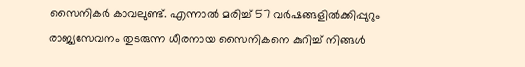സൈനികര്‍ കാവലുണ്ട്. എന്നാല്‍ മരിച്ച് 57 വര്‍ഷങ്ങളില്‍ക്കിപ്പുറും രാജ്യസേവനം തുടരുന്ന ധീരനായ സൈനികനെ കുറിച്ച് നിങ്ങള്‍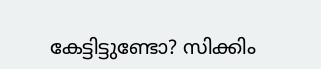കേട്ടിട്ടുണ്ടോ? സിക്കിം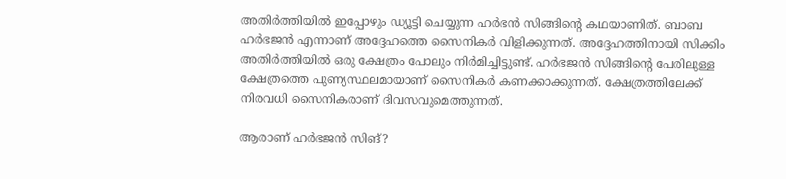അതിര്‍ത്തിയില്‍ ഇപ്പോഴും ഡ്യൂട്ടി ചെയ്യുന്ന ഹര്‍ഭന്‍ സിങ്ങിന്റെ കഥയാണിത്. ബാബ ഹര്‍ഭജന്‍ എന്നാണ് അദ്ദേഹത്തെ സൈനികര്‍ വിളിക്കുന്നത്. അദ്ദേഹത്തിനായി സിക്കിം അതിര്‍ത്തിയില്‍ ഒരു ക്ഷേത്രം പോലും നിര്‍മിച്ചിട്ടുണ്ട്. ഹര്‍ഭജന്‍ സിങ്ങിന്റെ പേരിലുള്ള ക്ഷേത്രത്തെ പുണ്യസ്ഥലമായാണ് സൈനികര്‍ കണക്കാക്കുന്നത്. ക്ഷേത്രത്തിലേക്ക് നിരവധി സൈനികരാണ് ദിവസവുമെത്തുന്നത്.

ആരാണ് ഹര്‍ഭജന്‍ സിങ്?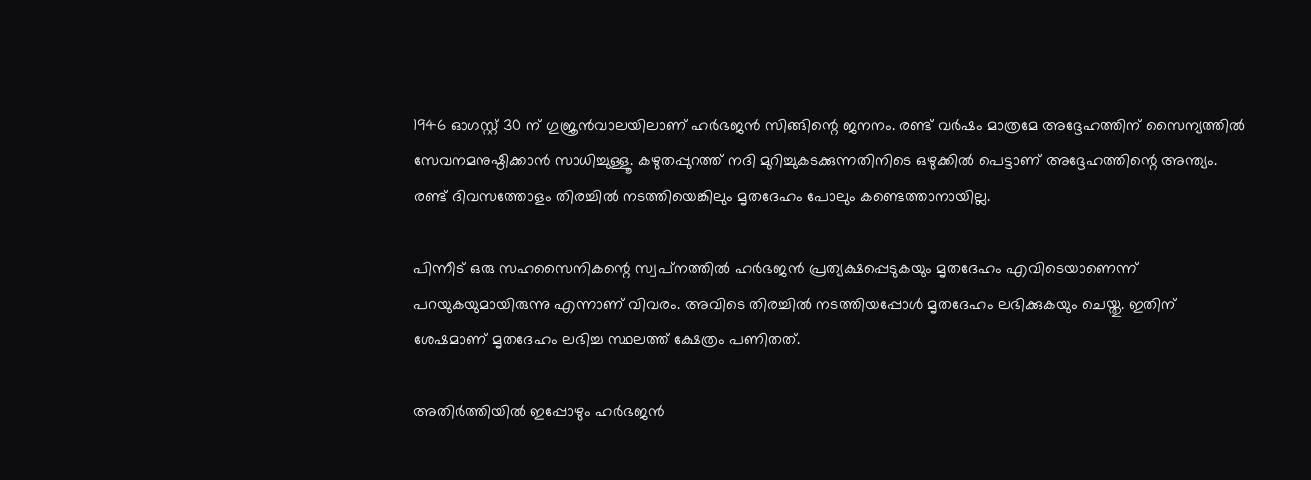1946 ഓഗസ്റ്റ് 30 ന് ഗുജ്രന്‍വാലയിലാണ് ഹര്‍ഭജന്‍ സിങ്ങിന്റെ ജനനം. രണ്ട് വര്‍ഷം മാത്രമേ അദ്ദേഹത്തിന് സൈന്യത്തില്‍ സേവനമനുഷ്ഠിക്കാന്‍ സാധിച്ചുള്ളൂ. കഴുതപ്പുറത്ത് നദി മുറിച്ചുകടക്കുന്നതിനിടെ ഒഴുക്കില്‍ പെട്ടാണ് അദ്ദേഹത്തിന്റെ അന്ത്യം. രണ്ട് ദിവസത്തോളം തിരച്ചില്‍ നടത്തിയെങ്കിലും മൃതദേഹം പോലും കണ്ടെത്താനായില്ല.

പിന്നീട് ഒരു സഹസൈനികന്റെ സ്വപ്‌നത്തില്‍ ഹര്‍ഭജന്‍ പ്രത്യക്ഷപ്പെടുകയും മൃതദേഹം എവിടെയാണെന്ന് പറയുകയുമായിരുന്നു എന്നാണ് വിവരം. അവിടെ തിരച്ചില്‍ നടത്തിയപ്പോള്‍ മൃതദേഹം ലഭിക്കുകയും ചെയ്തു. ഇതിന് ശേഷമാണ് മൃതദേഹം ലഭിച്ച സ്ഥലത്ത് ക്ഷേത്രം പണിതത്.

അതിര്‍ത്തിയില്‍ ഇപ്പോഴും ഹര്‍ഭജന്‍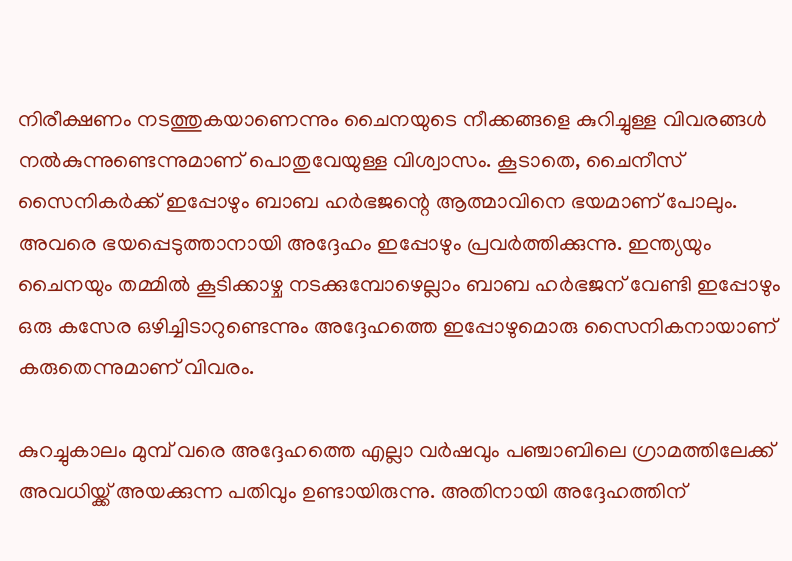നിരീക്ഷണം നടത്തുകയാണെന്നും ചൈനയുടെ നീക്കങ്ങളെ കുറിച്ചുള്ള വിവരങ്ങള്‍ നല്‍കുന്നുണ്ടെന്നുമാണ് പൊതുവേയുള്ള വിശ്വാസം. കൂടാതെ, ചൈനീസ് സൈനികര്‍ക്ക് ഇപ്പോഴും ബാബ ഹര്‍ഭജന്റെ ആത്മാവിനെ ഭയമാണ് പോലും. അവരെ ഭയപ്പെടുത്താനായി അദ്ദേഹം ഇപ്പോഴും പ്രവര്‍ത്തിക്കുന്നു. ഇന്ത്യയും ചൈനയും തമ്മില്‍ കൂടിക്കാഴ്ച നടക്കുമ്പോഴെല്ലാം ബാബ ഹര്‍ഭജന് വേണ്ടി ഇപ്പോഴും ഒരു കസേര ഒഴിച്ചിടാറുണ്ടെന്നും അദ്ദേഹത്തെ ഇപ്പോഴുമൊരു സൈനികനായാണ് കരുതെന്നുമാണ് വിവരം.

കുറച്ചുകാലം മുമ്പ് വരെ അദ്ദേഹത്തെ എല്ലാ വര്‍ഷവും പഞ്ചാബിലെ ഗ്രാമത്തിലേക്ക് അവധിയ്ക്ക് അയക്കുന്ന പതിവും ഉണ്ടായിരുന്നു. അതിനായി അദ്ദേഹത്തിന്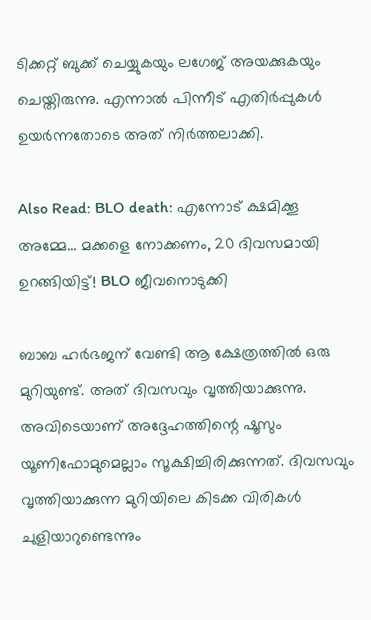ടിക്കറ്റ് ബുക്ക് ചെയ്യുകയും ലഗേജ് അയക്കുകയും ചെയ്തിരുന്നു. എന്നാല്‍ പിന്നീട് എതിര്‍പ്പുകള്‍ ഉയര്‍ന്നതോടെ അത് നിര്‍ത്തലാക്കി.

Also Read: BLO death: എന്നോട് ക്ഷമിക്കൂ അമ്മേ… മക്കളെ നോക്കണം, 20 ദിവസമായി ഉറങ്ങിയിട്ട്! BLO ജീവനൊടുക്കി

ബാബ ഹര്‍ഭജന് വേണ്ടി ആ ക്ഷേത്രത്തില്‍ ഒരു മുറിയുണ്ട്. അത് ദിവസവും വൃത്തിയാക്കുന്നു. അവിടെയാണ് അദ്ദേഹത്തിന്റെ ഷൂസും യൂണിഫോമുമെല്ലാം സൂക്ഷിച്ചിരിക്കുന്നത്. ദിവസവും വൃത്തിയാക്കുന്ന മുറിയിലെ കിടക്ക വിരികള്‍ ചുളിയാറുണ്ടെന്നും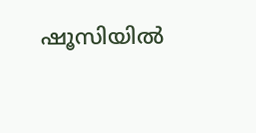ഷൂസിയില്‍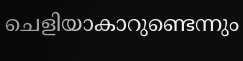ചെളിയാകാറുണ്ടെന്നും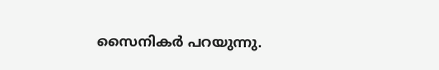സൈനികര്‍ പറയുന്നു.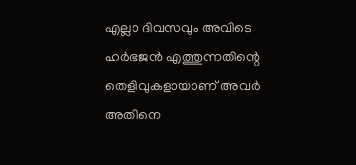എല്ലാ ദിവസവും അവിടെ ഹര്‍ഭജന്‍ എത്തുന്നതിന്റെ തെളിവുകളായാണ് അവര്‍ അതിനെ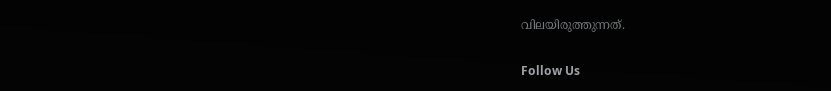വിലയിരുത്തുന്നത്.

Follow Us